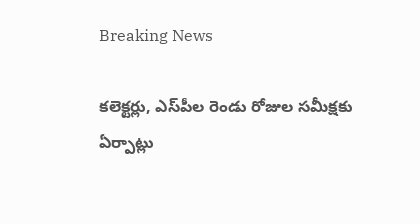Breaking News

క‌లెక్ట‌ర్లు, ఎస్‌పీల రెండు రోజుల స‌మీక్షకు ఏర్పాట్లు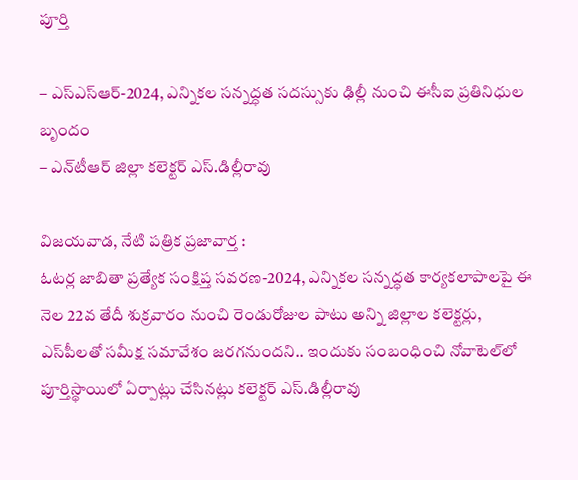పూర్తి

– ఎస్ఎస్ఆర్‌-2024, ఎన్నిక‌ల స‌న్న‌ద్ధ‌త స‌ద‌స్సుకు ఢిల్లీ నుంచి ఈసీఐ ప్ర‌తినిధుల బృందం
– ఎన్‌టీఆర్ జిల్లా క‌లెక్ట‌ర్ ఎస్‌.డిల్లీరావు

విజయవాడ, నేటి పత్రిక ప్రజావార్త :
ఓట‌ర్ల జాబితా ప్ర‌త్యేక సంక్షిప్త స‌వ‌ర‌ణ-2024, ఎన్నిక‌ల స‌న్న‌ద్ధ‌త కార్య‌క‌లాపాల‌పై ఈ నెల 22వ తేదీ శుక్ర‌వారం నుంచి రెండురోజుల పాటు అన్ని జిల్లాల క‌లెక్ట‌ర్లు, ఎస్‌పీల‌తో స‌మీక్ష స‌మావేశం జ‌ర‌గ‌నుంద‌ని.. ఇందుకు సంబంధించి నోవాటెల్‌లో పూర్తిస్థాయిలో ఏర్పాట్లు చేసిన‌ట్లు క‌లెక్ట‌ర్ ఎస్‌.డిల్లీరావు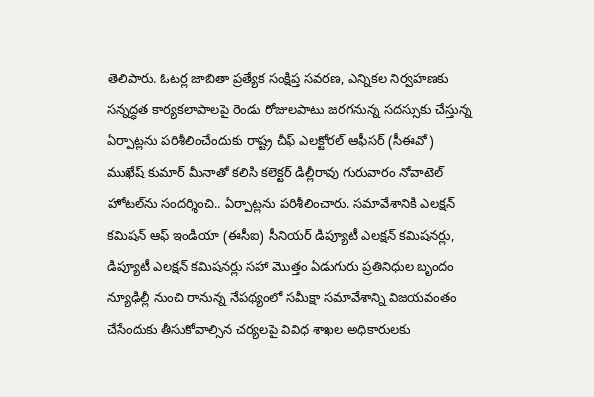తెలిపారు. ఓట‌ర్ల జాబితా ప్ర‌త్యేక సంక్షిప్త స‌వ‌ర‌ణ, ఎన్నిక‌ల నిర్వ‌హ‌ణ‌కు స‌న్న‌ద్ధ‌త కార్య‌క‌లాపాల‌పై రెండు రోజులపాటు జ‌ర‌గ‌నున్న స‌ద‌స్సుకు చేస్తున్న ఏర్పాట్లను ప‌రిశీలించేందుకు రాష్ట్ర చీఫ్ ఎల‌క్టోర‌ల్ ఆఫీస‌ర్ (సీఈవో) ముఖేష్ కుమార్ మీనాతో క‌లిసి క‌లెక్ట‌ర్ డిల్లీరావు గురువారం నోవాటెల్ హోట‌ల్‌ను సంద‌ర్శించి.. ఏర్పాట్ల‌ను పరిశీలించారు. స‌మావేశానికి ఎల‌క్ష‌న్ క‌మిష‌న్ ఆఫ్ ఇండియా (ఈసీఐ) సీనియ‌ర్ డిప్యూటీ ఎల‌క్ష‌న్ క‌మిష‌న‌ర్లు, డిప్యూటీ ఎల‌క్ష‌న్ క‌మిష‌న‌ర్లు స‌హా మొత్తం ఏడుగురు ప్ర‌తినిధుల బృందం న్యూఢిల్లీ నుంచి రానున్న నేప‌థ్యంలో స‌మీక్షా స‌మావేశాన్ని విజ‌య‌వంతం చేసేందుకు తీసుకోవాల్సిన చ‌ర్య‌ల‌పై వివిధ శాఖ‌ల అధికారుల‌కు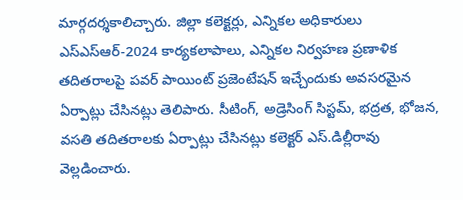మార్గ‌ద‌ర్శ‌కాలిచ్చారు. జిల్లా క‌లెక్ట‌ర్లు, ఎన్నిక‌ల అధికారులు ఎస్ఎస్ఆర్‌-2024 కార్య‌క‌లాపాలు, ఎన్నిక‌ల నిర్వ‌హ‌ణ ప్ర‌ణాళిక త‌దిత‌రాల‌పై ప‌వ‌ర్ పాయింట్ ప్ర‌జెంటేష‌న్ ఇచ్చేందుకు అవ‌స‌ర‌మైన ఏర్పాట్లు చేసిన‌ట్లు తెలిపారు. సీటింగ్, అడ్రెసింగ్ సిస్ట‌మ్, భద్రత, భోజ‌న‌, వ‌స‌తి త‌దిత‌రాల‌కు ఏర్పాట్లు చేసిన‌ట్లు క‌లెక్ట‌ర్ ఎస్‌.డిల్లీరావు వెల్ల‌డించారు.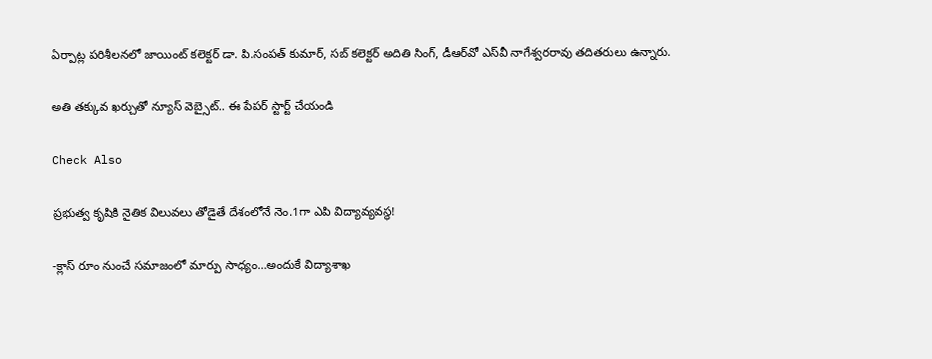ఏర్పాట్ల ప‌రిశీల‌న‌లో జాయింట్ క‌లెక్ట‌ర్ డా. పి.సంప‌త్ కుమార్‌, స‌బ్ క‌లెక్ట‌ర్ అదితి సింగ్, డీఆర్‌వో ఎస్‌వీ నాగేశ్వ‌ర‌రావు త‌దిత‌రులు ఉన్నారు.

అతి తక్కువ ఖర్చుతో న్యూస్ వెబ్సైట్.. ఈ పేపర్ స్టార్ట్ చేయండి

Check Also

ప్రభుత్వ కృషికి నైతిక విలువలు తోడైతే దేశంలోనే నెం.1గా ఎపి విద్యావ్యవస్థ!

-క్లాస్ రూం నుంచే సమాజంలో మార్పు సాధ్యం…అందుకే విద్యాశాఖ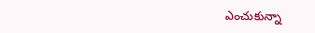ఎంచుకున్నా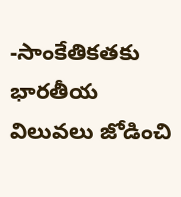-సాంకేతికతకు భారతీయ విలువలు జోడించి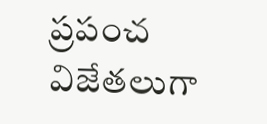ప్రపంచ విజేతలుగా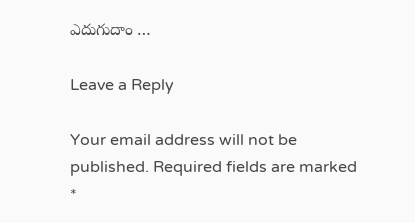ఎదుగుదాం …

Leave a Reply

Your email address will not be published. Required fields are marked *